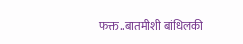फक्त..बातमीशी बांधिलकी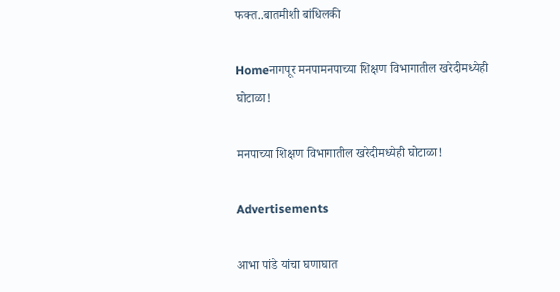फक्त..बातमीशी बांधिलकी

Homeनागपूर मनपामनपाच्या शिक्षण विभागातील खरेदीमध्येही घोटाळा!

मनपाच्या शिक्षण विभागातील खरेदीमध्येही घोटाळा!

Advertisements

आभा पांडे यांचा घणाघात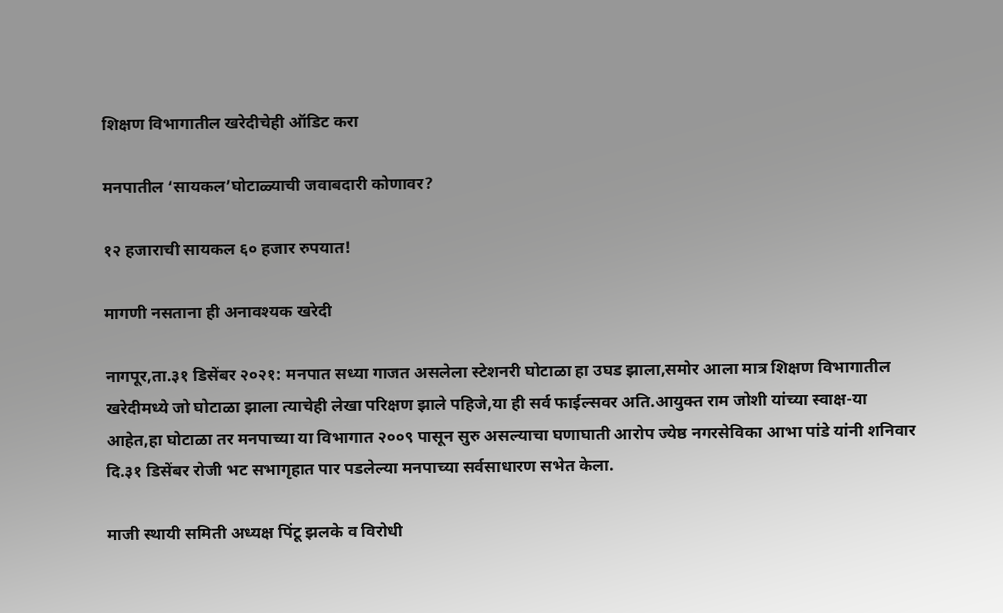शिक्षण विभागातील खरेदीचेही ऑडिट करा

मनपातील ‘सायकल’घोटाळ्याची जवाबदारी कोणावर?

१२ हजाराची सायकल ६० हजार रुपयात!

मागणी नसताना ही अनावश्‍यक खरेदी

नागपूर,ता.३१ डिसेंबर २०२१: मनपात सध्या गाजत असलेला स्टेशनरी घोटाळा हा उघड झाला,समोर आला मात्र शिक्षण विभागातील खरेदीमध्ये जो घोटाळा झाला त्याचेही लेखा परिक्षण झाले पहिजे,या ही सर्व फाईल्सवर अति.आयुक्त राम जोशी यांच्या स्वाक्ष-या आहेत,हा घोटाळा तर मनपाच्या या विभागात २००९ पासून सुरु असल्याचा घणाघाती आरोप ज्येष्ठ नगरसेविका आभा पांडे यांनी शनिवार दि.३१ डिसेंबर रोजी भट सभागृहात पार पडलेल्या मनपाच्या सर्वसाधारण सभेत केला.

माजी स्थायी समिती अध्यक्ष पिंटू झलके व विरोधी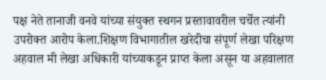पक्ष नेते तानाजी वनवे यांच्या संयुक्त स्थगन प्रस्तावावरील चर्चेत त्यांनी उपरोक्त आरोप केला.शिक्षण विभागातील खरेदीचा संपूर्ण लेखा परिक्षण अहवाल मी लेखा अधिकारी यांच्याकडून प्राप्त केला असून या अहवालात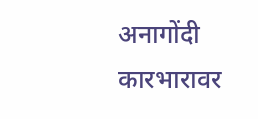अनागोंदी कारभारावर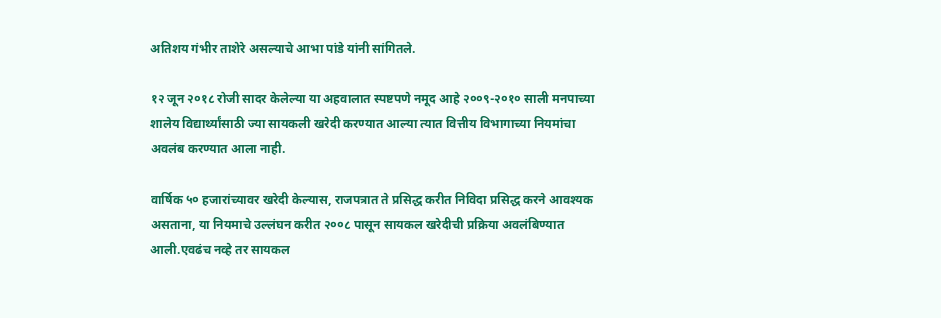अतिशय गंभीर ताशेरे असल्याचे आभा पांडे यांनी सांगितले.

१२ जून २०१८ रोजी सादर केलेल्या या अहवालात स्पष्टपणे नमूद आहे २००९-२०१० साली मनपाच्या शालेय विद्यार्थ्यांसाठी ज्या सायकली खरेदी करण्यात आल्या त्यात वित्तीय विभागाच्या नियमांचा अवलंब करण्यात आला नाही.

वार्षिक ५० हजारांच्यावर खरेदी केल्यास, राजपत्रात ते प्रसिद्ध करीत निविदा प्रसिद्ध करने आवश्‍यक असताना, या नियमाचे उल्लंघन करीत २००८ पासून सायकल खरेदीची प्रक्रिया अवलंबिण्यात आली.एवढंच नव्हे तर सायकल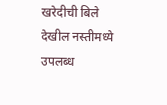खरेदीची बिले देखील नस्तीमध्ये उपलब्ध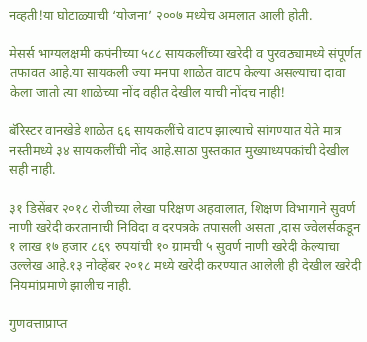नव्हती!या घोटाळ्याची ‘योजना’ २००७ मध्येच अमलात आली होती.

मेसर्स भाग्यलक्षमी कपंनीच्या ५८८ सायकलींच्या खरेदी व पुरवठ्यामध्ये संपूर्णत तफावत आहे.या सायकली ज्या मनपा शाळेत वाटप केल्या असल्याचा दावा केला जातो त्या शाळेच्या नोंद वहीत देखील याची नोंदच नाही!

बॅरिस्टर वानखेडे शाळेत ६६ सायकलींचे वाटप झाल्याचे सांगण्यात येते मात्र नस्तीमध्ये ३४ सायकलींची नोंद आहे.साठा पुस्तकात मुख्याध्यपकांची देखील सही नाही.

३१ डिसेंबर २०१८ रोजीच्या लेखा परिक्षण अहवालात, शिक्षण विभागाने सुवर्ण नाणी खरेदी करतानाची निविदा व दरपत्रके तपासली असता ,दास ज्वेलर्सकडून १ लाख १७ हजार ८६९ रुपयांची १० ग्रामची ५ सुवर्ण नाणी खरेदी केल्याचा उल्लेख आहे.१३ नोव्हेंबर २०१८ मध्ये खरेदी करण्यात आलेली ही देखील खरेदी नियमांप्रमाणे झालीच नाही.

गुणवत्ताप्राप्त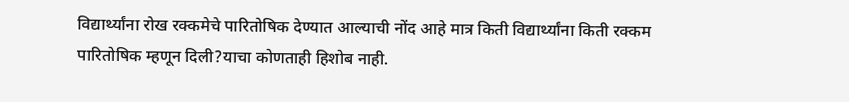विद्यार्थ्यांना रोख रक्कमेचे पारितोषिक देण्यात आल्याची नोंद आहे मात्र किती विद्यार्थ्यांना किती रक्कम पारितोषिक म्हणून दिली?याचा कोणताही हिशोब नाही.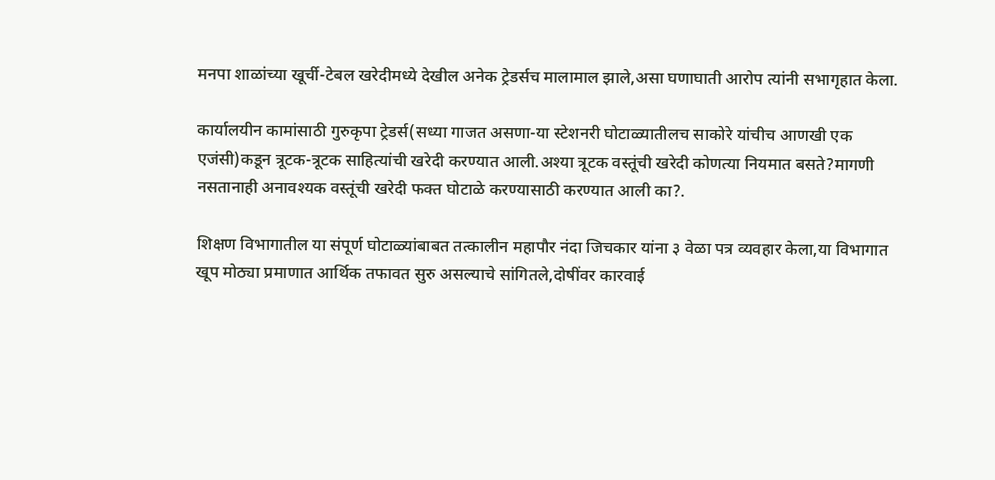मनपा शाळांच्या खूर्ची-टेबल खरेदीमध्ये देखील अनेक ट्रेडर्सच मालामाल झाले,असा घणाघाती आरोप त्यांनी सभागृहात केला.

कार्यालयीन कामांसाठी गुरुकृपा ट्रेडर्स(सध्या गाजत असणा-या स्टेशनरी घोटाळ्यातीलच साकोरे यांचीच आणखी एक एजंसी)कडून त्रूटक-त्रूटक साहित्यांची खरेदी करण्यात आली.अश्‍या त्रूटक वस्तूंची खरेदी कोणत्या नियमात बसते?मागणी नसतानाही अनावश्‍यक वस्तूंची खरेदी फक्त घोटाळे करण्यासाठी करण्यात आली का?.

शिक्षण विभागातील या संपूर्ण घोटाळ्यांबाबत तत्कालीन महापौर नंदा जिचकार यांना ३ वेळा पत्र व्यवहार केला,या विभागात खूप मोठ्या प्रमाणात आर्थिक तफावत सुरु असल्याचे सांगितले,दोषींवर कारवाई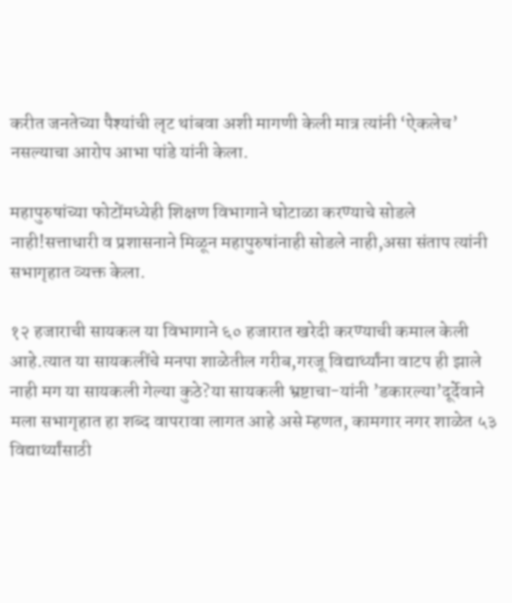करीत जनतेच्या पैश्‍यांची लृट थांबवा अशी मागणी केली मात्र त्यांनी ‘ऐकलेच’ नसल्याचा आरोप आभा पांडे यांनी केला.

महापुरुषांच्या फोटोंमध्येही शिक्षण विभागाने घोटाळा करण्याचे सोडले नाही!सत्ताधारी व प्रशासनाने मिळून महापुरुषांनाही सोडले नाही,असा संताप त्यांनी सभागृहात व्यक्त केला.

१२ हजाराची सायकल या विभागाने ६० हजारात खरेदी करण्याची कमाल केली आहे.त्यात या सायकलींचे मनपा शाळेतील गरीब,गरजू विद्यार्थ्यांना वाटप ही झाले नाही मग या सायकली गेल्या कुठे?या सायकली भ्रष्टाचा-यांनी ’डकारल्या’दूर्देवाने मला सभागृहात हा शब्द वापरावा लागत आहे असे म्हणत, कामगार नगर शाळेत ५३ विद्यार्थ्यांसाठी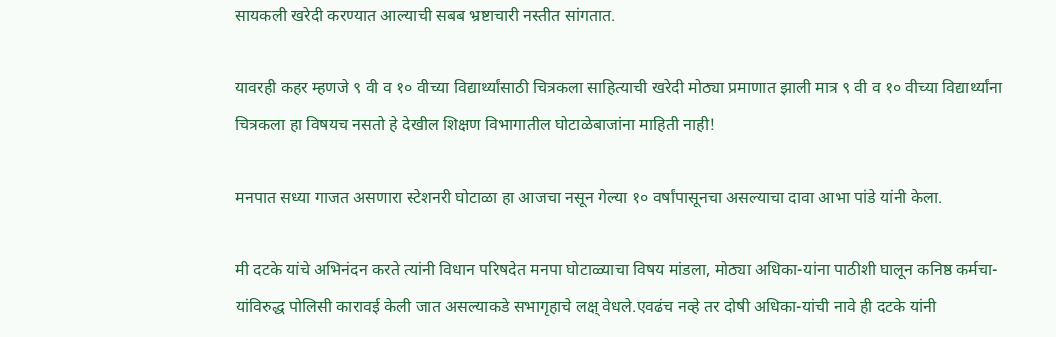सायकली खरेदी करण्यात आल्याची सबब भ्रष्टाचारी नस्तीत सांगतात.

यावरही कहर म्हणजे ९ वी व १० वीच्या विद्यार्थ्यांसाठी चित्रकला साहित्याची खरेदी मोठ्या प्रमाणात झाली मात्र ९ वी व १० वीच्या विद्यार्थ्यांना चित्रकला हा विषयच नसतो हे देखील शिक्षण विभागातील घोटाळेबाजांना माहिती नाही!

मनपात सध्या गाजत असणारा स्टेशनरी घोटाळा हा आजचा नसून गेल्या १० वर्षांपासूनचा असल्याचा दावा आभा पांडे यांनी केला.

मी दटके यांचे अभिनंदन करते त्यांनी विधान परिषदेत मनपा घोटाळ्याचा विषय मांडला, मोठ्या अधिका-यांना पाठीशी घालून कनिष्ठ कर्मचा-यांविरुद्ध पोलिसी कारावई केली जात असल्याकडे सभागृहाचे लक्ष् वेधले.एवढंच नव्हे तर दोषी अधिका-यांची नावे ही दटके यांनी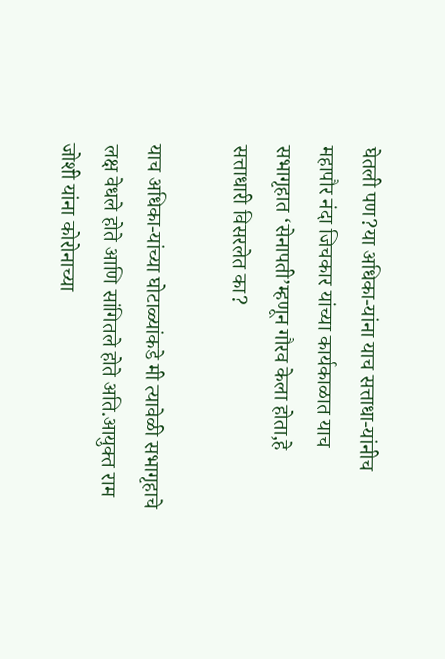घेतली पण?या अधिका-यांना याच सत्ताधा-यांनीच महापौर नंदा जिचकार यांच्या कार्यकाळात याच सभागृहात ‘सेनापती’म्हणून गौरव केला होता,हे सत्ताधारी विसरलेत का?

याच अधिका-यांच्या घोटाळ्यांकडे मी त्यावेळी सभागृहाचे लक्ष वेधले होते आणि सांगितले होते अति.आयुक्त राम जोशी यांना कोरोनाच्या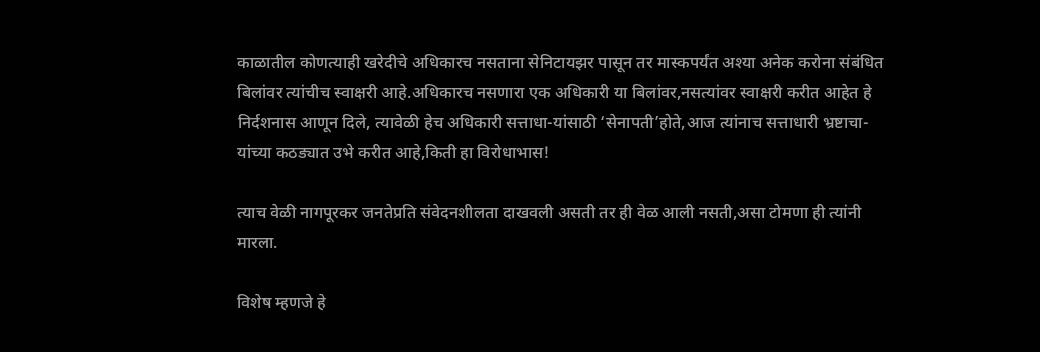काळातील कोणत्याही खरेदीचे अधिकारच नसताना सेनिटायझर पासून तर मास्कपर्यंत अश्‍या अनेक करोना संबंधित बिलांवर त्यांचीच स्वाक्षरी आहे.अधिकारच नसणारा एक अधिकारी या बिलांवर,नसत्यांवर स्वाक्षरी करीत आहेत हे निर्दशनास आणून दिले, त्यावेळी हेच अधिकारी सत्ताधा-यांसाठी ‘सेनापती’होते,आज त्यांनाच सत्ताधारी भ्रष्टाचा-यांच्या कठड्यात उभे करीत आहे,किती हा विरोधाभास!

त्याच वेळी नागपूरकर जनतेप्रति संवेदनशीलता दाखवली असती तर ही वेळ आली नसती,असा टोमणा ही त्यांनी मारला.

विशेष म्हणजे हे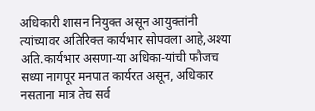अधिकारी शासन नियुक्त असून आयुक्तांनी त्यांच्यावर अतिरिक्त कार्यभार सोपवला आहे,अश्‍या अति.कार्यभार असणा-या अधिका-यांची फौजच सध्या नागपूर मनपात कार्यरत असून, अधिकार नसताना मात्र तेच सर्व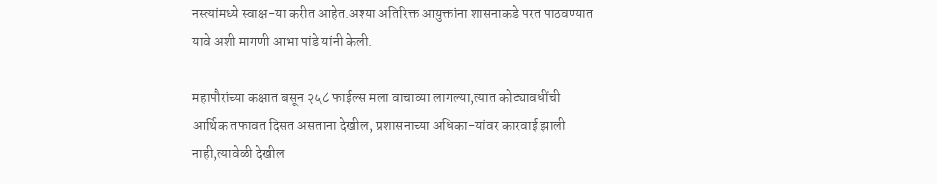नस्त्यांमध्ये स्वाक्ष-या करीत आहेत.अश्‍या अतिरिक्त आयुक्तांना शासनाकडे परत पाठवण्यात यावे अशी मागणी आभा पांडे यांनी केली.

महापौरांच्या कक्षात बसून २५८ फाईल्स मला वाचाव्या लागल्या,त्यात कोट्यावधींची आर्थिक तफावत दिसत असताना देखील, प्रशासनाच्या अधिका-यांवर कारवाई झाली नाही,त्यावेळी देखील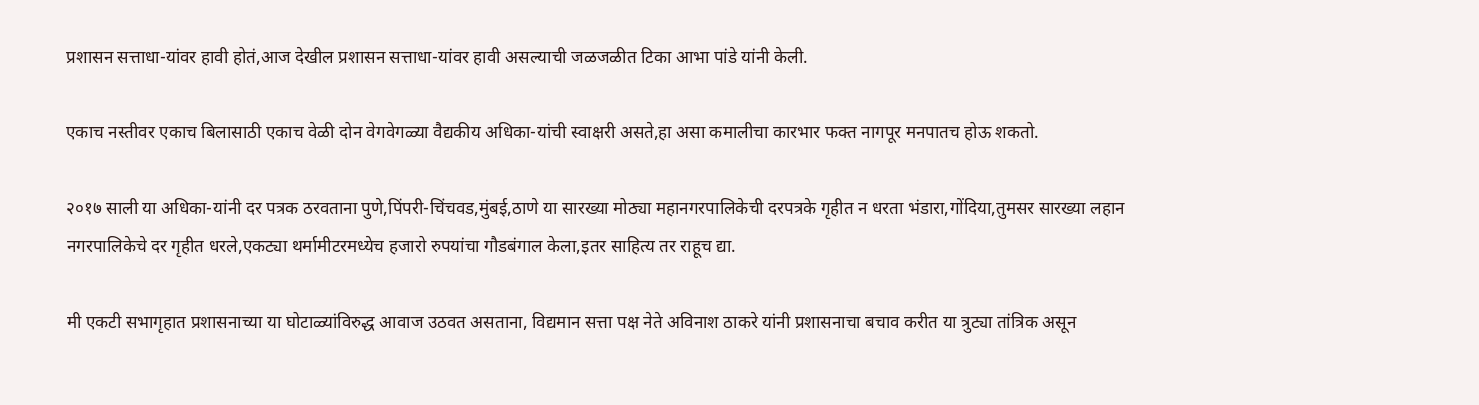प्रशासन सत्ताधा-यांवर हावी होतं,आज देखील प्रशासन सत्ताधा-यांवर हावी असल्याची जळजळीत टिका आभा पांडे यांनी केली.

एकाच नस्तीवर एकाच बिलासाठी एकाच वेळी दोन वेगवेगळ्या वैद्यकीय अधिका-यांची स्वाक्षरी असते,हा असा कमालीचा कारभार फक्त नागपूर मनपातच होऊ शकतो.

२०१७ साली या अधिका-यांनी दर पत्रक ठरवताना पुणे,पिंपरी-चिंचवड,मुंबई,ठाणे या सारख्या मोठ्या महानगरपालिकेची दरपत्रके गृहीत न धरता भंडारा,गोंदिया,तुमसर सारख्या लहान नगरपालिकेचे दर गृहीत धरले,एकट्या थर्मामीटरमध्येच हजारो रुपयांचा गौडबंगाल केला,इतर साहित्य तर राहूच द्या.

मी एकटी सभागृहात प्रशासनाच्या या घोटाळ्यांविरुद्ध आवाज उठवत असताना, विद्यमान सत्ता पक्ष नेते अविनाश ठाकरे यांनी प्रशासनाचा बचाव करीत या त्रुट्या तांत्रिक असून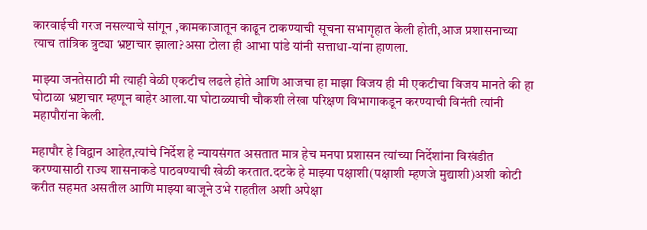कारवाईची गरज नसल्याचे सांगून ,कामकाजातून काढून टाकण्याची सूचना सभागृहात केली होती,आज प्रशासनाच्या त्याच तांत्रिक त्रुट्या भ्रष्टाचार झाला?असा टोला ही आभा पांडे यांनी सत्ताधा-यांना हाणला.

माझ्या जनतेसाठी मी त्याही वेळी एकटीच लढले होते आणि आजचा हा माझा विजय ही मी एकटीचा विजय मानते की हा घोटाळा भ्रष्टाचार म्हणून बाहेर आला.या घोटाळ्याची चौकशी लेखा परिक्षण विभागाकडून करण्याची विनंती त्यांनी महापौरांना केली.

महापौर हे विद्वान आहेत,त्यांचे निर्देश हे न्यायसंगत असतात मात्र हेच मनपा प्रशासन त्यांच्या निर्देशांना विखंडीत करण्यासाठी राज्य शासनाकडे पाठवण्याची खेळी करतात.दटके हे माझ्या पक्षाशी(पक्षाशी म्हणजे मुद्याशी)अशी कोटी करीत सहमत असतील आणि माझ्या बाजूने उभे राहतील अशी अपेक्षा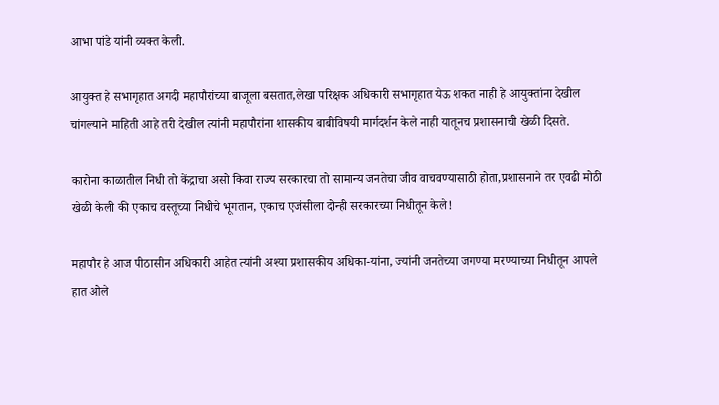आभा पांडे यांनी व्यक्त केली.

आयुक्त हे सभागृहात अगदी महापौरांच्या बाजूला बसतात,लेखा परिक्षक अधिकारी सभागृहात येऊ शकत नाही हे आयुक्तांना देखील चांगल्याने माहिती आहे तरी देखील त्यांनी महापौरांना शासकीय बाबीविषयी मार्गदर्शन केले नाही यातूनच प्रशासनाची खेळी दिसते.

कारोना काळातील निधी तो केंद्राचा असो किवा राज्य सरकारचा तो सामान्य जनतेचा जीव वाचवण्यासाठी होता,प्रशासनाने तर एवढी मोठी खेळी केली की एकाच वस्तूच्या निधीचे भूगतान, एकाच एजंसीला दोन्ही सरकारच्या निधीतून केले!

महापौर हे आज पीठासीन अधिकारी आहेत त्यांनी अश्‍या प्रशासकीय अधिका-यांना, ज्यांनी जनतेच्या जगण्या मरण्याच्या निधीतून आपले हात ओले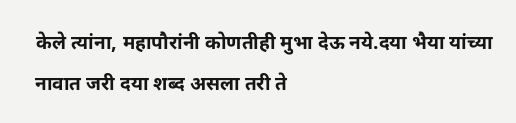केले त्यांना, महापौरांनी कोणतीही मुभा देऊ नये.दया भैया यांच्या नावात जरी दया शब्द असला तरी ते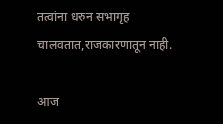तत्वांना धरुन सभागृह चालवतात,राजकारणातून नाही.

आज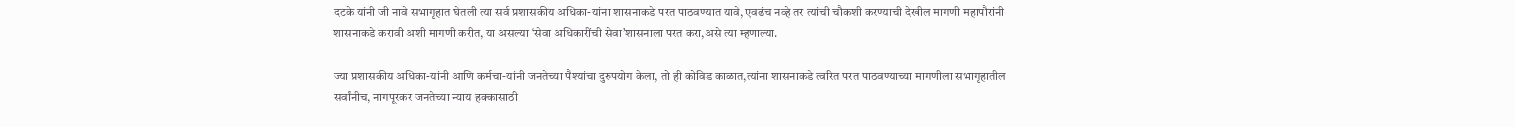दटके यांनी जी नावे सभागृहात घेतली त्या सर्व प्रशासकीय अधिका-यांना शासनाकडे परत पाठवण्यात यावे, एवढंच नव्हे तर त्यांची चौकशी करण्याची देखील मागणी महापौरांनी शासनाकडे करावी अशी मागणी करीत, या असल्या ‘सेवा अधिकारींची सेवा’शासनाला परत करा,असे त्या म्हणाल्या.

ज्या प्रशासकीय अधिका-यांनी आणि कर्मचा-यांनी जनतेच्या पैश्‍यांचा दुरुपयोग केला, तो ही कोविड काळात,त्यांना शासनाकडे त्वरित परत पाठवण्याच्या मागणीला सभागृहातील सर्वांनीच, नागपूरकर जनतेच्या न्याय हक्कासाठी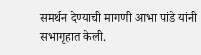समर्थन देण्याची मागणी आभा पांडे यांनी सभागृहात केली.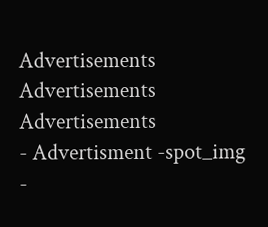Advertisements
Advertisements
Advertisements
- Advertisment -spot_img
-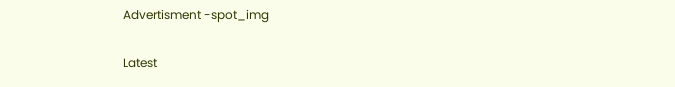Advertisment -spot_img

Latest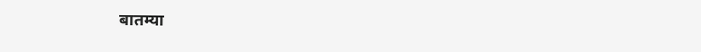बातम्या